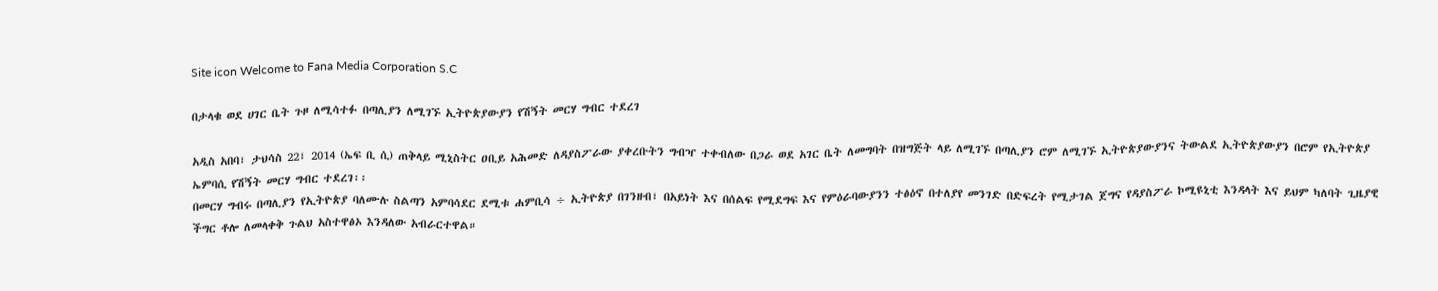Site icon Welcome to Fana Media Corporation S.C

በታላቁ ወደ ሀገር ቤት ጉዞ ለሚሳተፉ በጣሊያን ለሚገኙ ኢትዮጵያውያን የሽኝት መርሃ ግብር ተደረገ

አዲስ አበባ፣ ታህሳስ 22፣ 2014 (ኤፍ ቢ ሲ) ጠቅላይ ሚኒስትር ዐቢይ አሕመድ ለዳያስፖራው ያቀረቡትን ግብዣ ተቀብለው በጋራ ወደ አገር ቤት ለመግባት በዝግጅት ላይ ለሚገኙ በጣሊያን ሮም ለሚገኙ ኢትዮጵያውያንና ትውልደ ኢትዮጵያውያን በሮም የኢትዮጵያ ኤምባሲ የሽኝት መርሃ ግብር ተደረገ፡፡
በመርሃ ግብሩ በጣሊያን የኢትዮጵያ ባለሙሉ ስልጣን አምባሳደር ደሚቱ ሐምቢሳ ÷ ኢትዮጵያ በገንዘብ፣ በአይነት እና በሰልፍ የሚደግፍ እና የምዕራባውያንን ተፅዕኖ በተለያየ መንገድ በድፍረት የሚታገል ጀግና የዳያስፖራ ኮሚዩኒቲ እንዳላት እና ይህም ካለባት ጊዜያዊ ችግር ቶሎ ለመላቀቅ ጉልህ አስተዋፅኦ እንዳለው አብራርተዋል።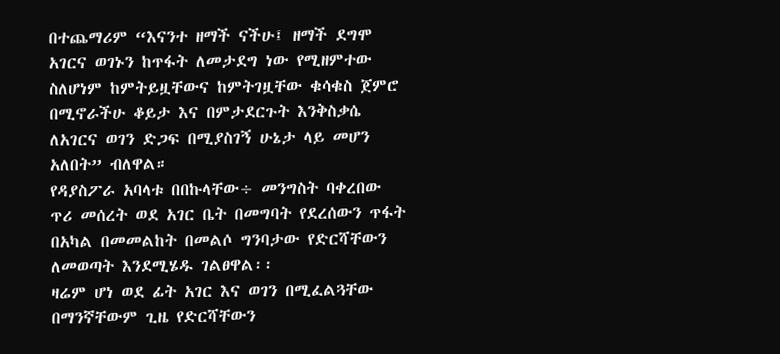በተጨማሪም “እናንተ ዘማች ናችሁ፤ ዘማች ደግሞ አገርና ወገኑን ከጥፋት ለመታደግ ነው የሚዘምተው ስለሆነም ከምትይዟቸውና ከምትገዟቸው ቁሳቁስ ጀምሮ በሚኖራችሁ ቆይታ እና በምታደርጉት እንቅስቃሴ ለአገርና ወገን ድጋፍ በሚያስገኝ ሁኔታ ላይ መሆን አለበት” ብለዋል።
የዳያስፖራ አባላቱ በበኩላቸው÷ መንግስት ባቀረበው ጥሪ መሰረት ወደ አገር ቤት በመግባት የደረሰውን ጥፋት በአካል በመመልከት በመልሶ ግንባታው የድርሻቸውን ለመወጣት እንደሚሄዱ ገልፀዋል፡፡
ዛሬም ሆነ ወደ ፊት አገር እና ወገን በሚፈልጓቸው በማንኛቸውም ጊዜ የድርሻቸውን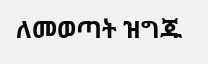ለመወጣት ዝግጁ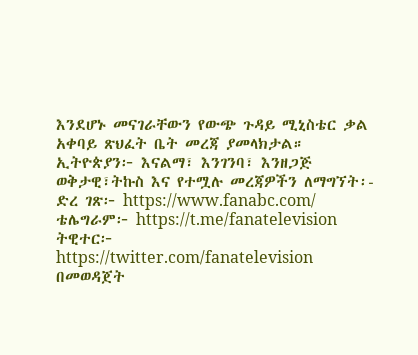እንደሆኑ መናገራቸውን የውጭ ጉዳይ ሚኒስቴር ቃል አቀባይ ጽህፈት ቤት መረጃ ያመላክታል።
ኢትዮጵያን፦ እናልማ፣ እንገንባ፣ እንዘጋጅ
ወቅታዊ፣ትኩስ እና የተሟሉ መረጃዎችን ለማግኘት፡-
ድረ ገጽ፦ https://www.fanabc.com/
ቴሌግራም፦ https://t.me/fanatelevision
ትዊተር፦ https://twitter.com/fanatelevision በመወዳጀት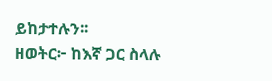ይከታተሉን፡፡
ዘወትር፦ ከእኛ ጋር ስላሉ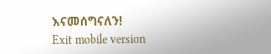እናመሰግናለን!
Exit mobile version